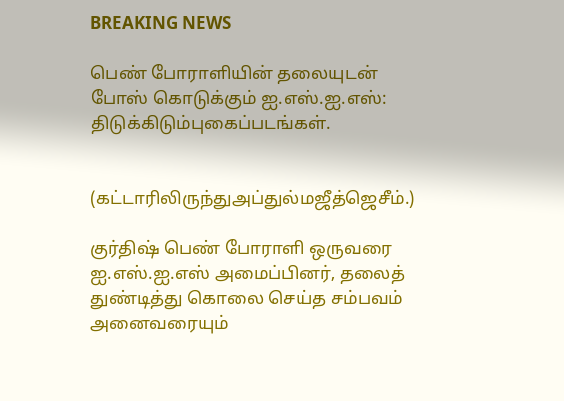BREAKING NEWS

பெண் போராளியின் தலையுடன் போஸ் கொடுக்கும் ஐ.எஸ்.ஐ.எஸ்: திடுக்கிடும்புகைப்படங்கள்.


(கட்டாரிலிருந்துஅப்துல்மஜீத்ஜெசீம்.)

குர்திஷ் பெண் போராளி ஒருவரை ஐ.எஸ்.ஐ.எஸ் அமைப்பினர், தலைத் துண்டித்து கொலை செய்த சம்பவம் அனைவரையும்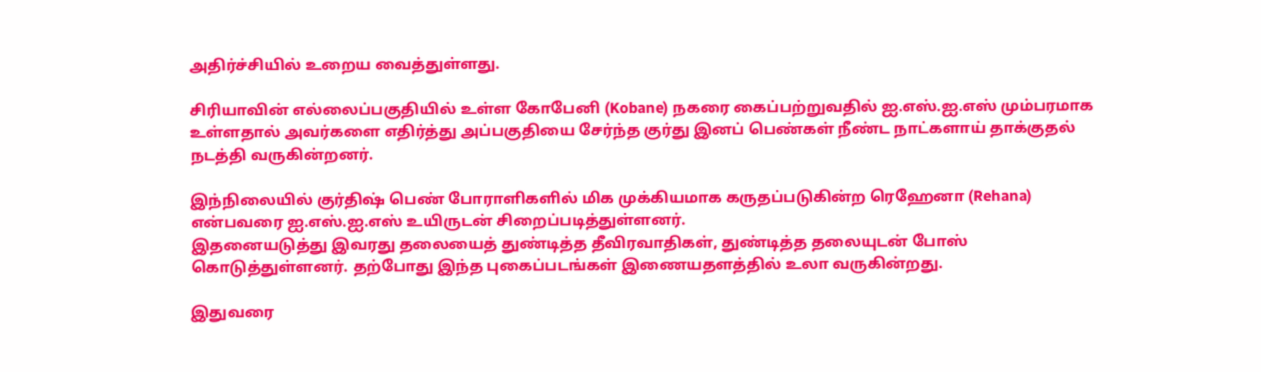அதிர்ச்சியில் உறைய வைத்துள்ளது.

சிரியாவின் எல்லைப்பகுதியில் உள்ள கோபேனி (Kobane) நகரை கைப்பற்றுவதில் ஐ.எஸ்.ஐ.எஸ் மும்பரமாக உள்ளதால் அவர்களை எதிர்த்து அப்பகுதியை சேர்ந்த குர்து இனப் பெண்கள் நீண்ட நாட்களாய் தாக்குதல் நடத்தி வருகின்றனர்.

இந்நிலையில் குர்திஷ் பெண் போராளிகளில் மிக முக்கியமாக கருதப்படுகின்ற ரெஹேனா (Rehana) என்பவரை ஐ.எஸ்.ஐ.எஸ் உயிருடன் சிறைப்படித்துள்ளனர்.
இதனையடுத்து இவரது தலையைத் துண்டித்த தீவிரவாதிகள், துண்டித்த தலையுடன் போஸ் கொடுத்துள்ளனர். தற்போது இந்த புகைப்படங்கள் இணையதளத்தில் உலா வருகின்றது.

இதுவரை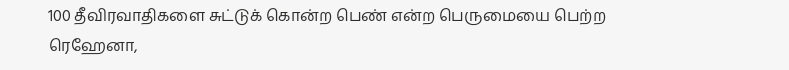100 தீவிரவாதிகளை சுட்டுக் கொன்ற பெண் என்ற பெருமையை பெற்ற ரெஹேனா,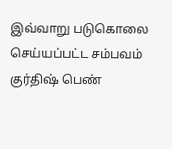இவ்வாறு படுகொலை செய்யப்பட்ட சம்பவம் குர்திஷ் பெண்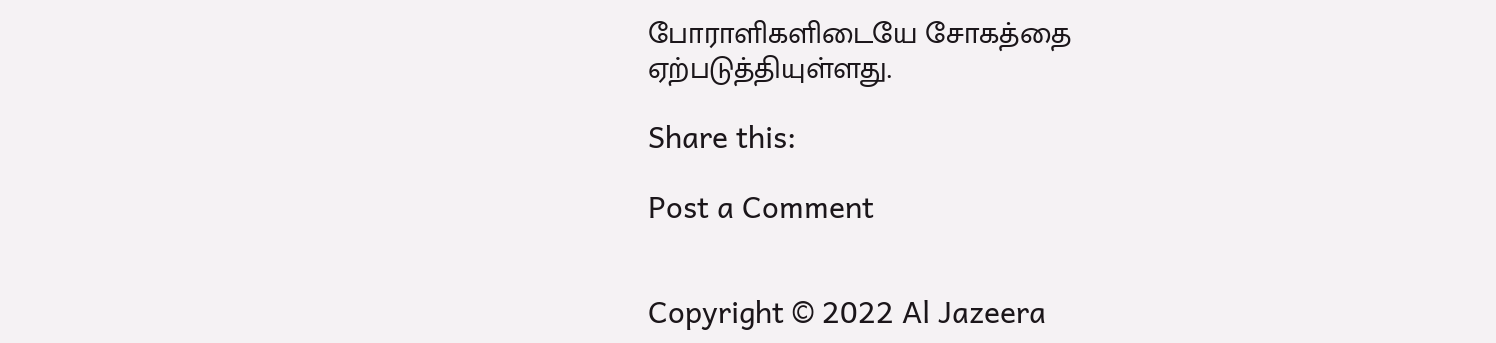போராளிகளிடையே சோகத்தை ஏற்படுத்தியுள்ளது.

Share this:

Post a Comment


Copyright © 2022 Al Jazeera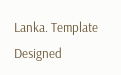Lanka. Template Designed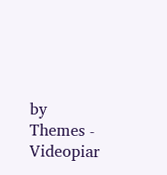by Themes - Videopiar